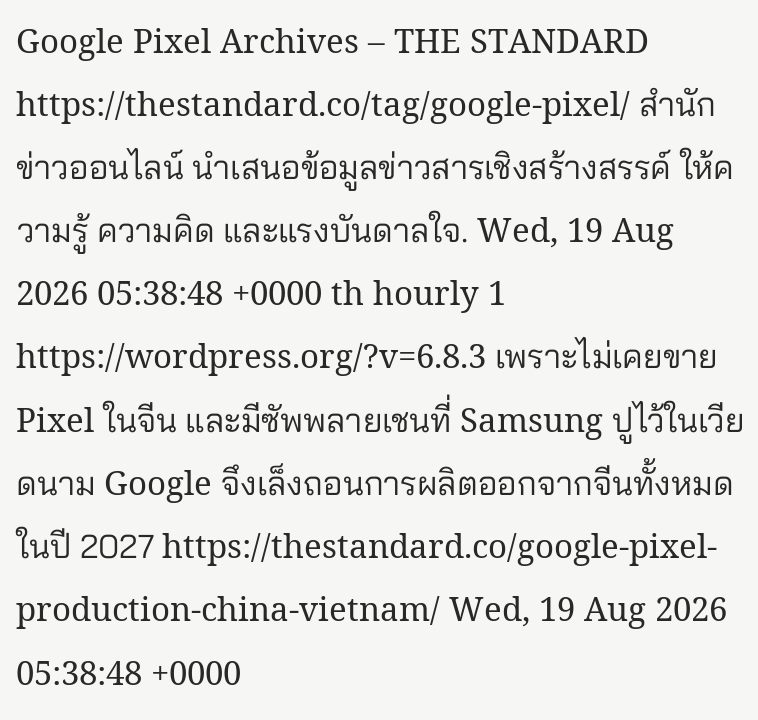Google Pixel Archives – THE STANDARD https://thestandard.co/tag/google-pixel/ สำนักข่าวออนไลน์ นำเสนอข้อมูลข่าวสารเชิงสร้างสรรค์ ให้ความรู้ ความคิด และแรงบันดาลใจ. Wed, 19 Aug 2026 05:38:48 +0000 th hourly 1 https://wordpress.org/?v=6.8.3 เพราะไม่เคยขาย Pixel ในจีน และมีซัพพลายเชนที่ Samsung ปูไว้ในเวียดนาม Google จึงเล็งถอนการผลิตออกจากจีนทั้งหมดในปี 2027 https://thestandard.co/google-pixel-production-china-vietnam/ Wed, 19 Aug 2026 05:38:48 +0000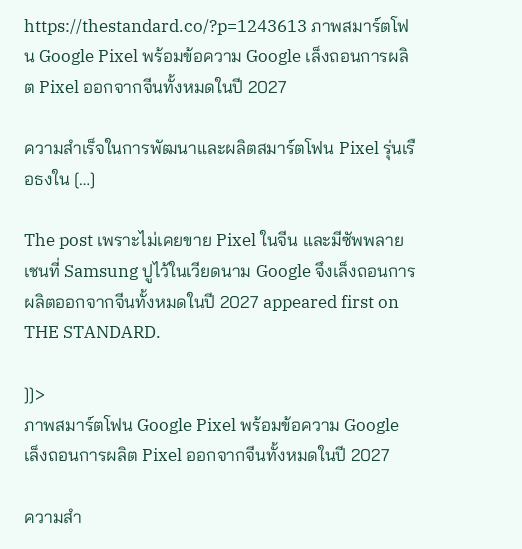https://thestandard.co/?p=1243613 ภาพสมาร์ตโฟน Google Pixel พร้อมข้อความ Google เล็งถอนการผลิต Pixel ออกจากจีนทั้งหมดในปี 2027

ความสำเร็จในการพัฒนาและผลิตสมาร์ตโฟน Pixel รุ่นเรือธงใน […]

The post เพราะไม่เคยขาย Pixel ในจีน และมีซัพพลายเชนที่ Samsung ปูไว้ในเวียดนาม Google จึงเล็งถอนการผลิตออกจากจีนทั้งหมดในปี 2027 appeared first on THE STANDARD.

]]>
ภาพสมาร์ตโฟน Google Pixel พร้อมข้อความ Google เล็งถอนการผลิต Pixel ออกจากจีนทั้งหมดในปี 2027

ความสำ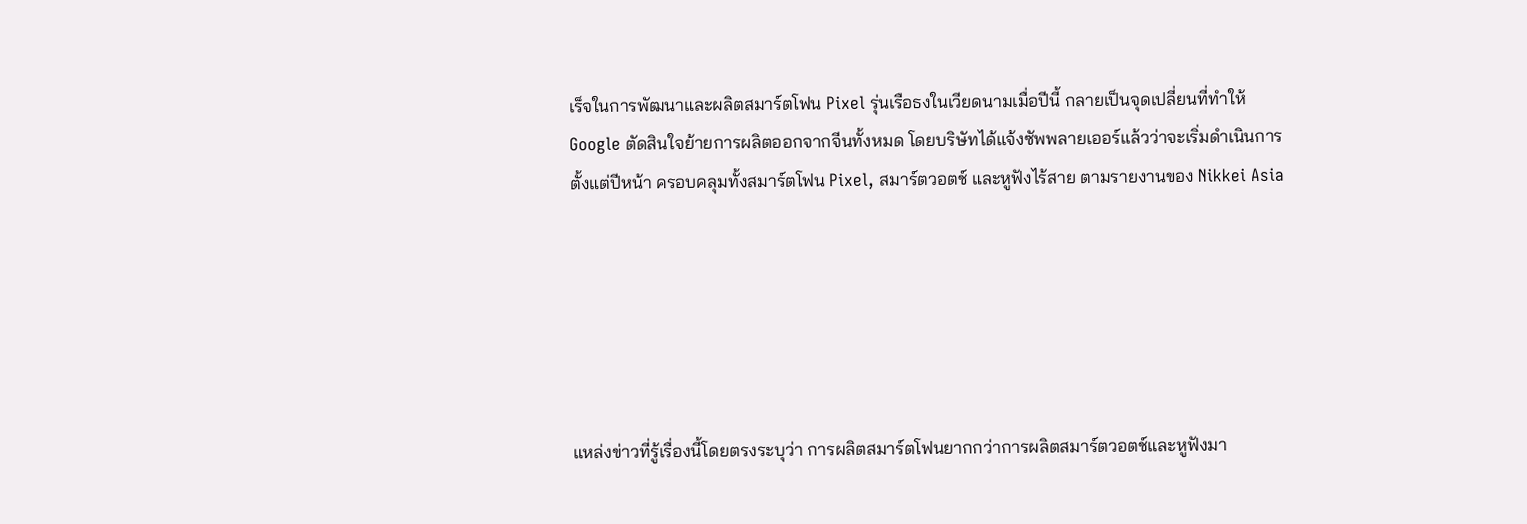เร็จในการพัฒนาและผลิตสมาร์ตโฟน Pixel รุ่นเรือธงในเวียดนามเมื่อปีนี้ กลายเป็นจุดเปลี่ยนที่ทำให้ Google ตัดสินใจย้ายการผลิตออกจากจีนทั้งหมด โดยบริษัทได้แจ้งซัพพลายเออร์แล้วว่าจะเริ่มดำเนินการตั้งแต่ปีหน้า ครอบคลุมทั้งสมาร์ตโฟน Pixel, สมาร์ตวอตช์ และหูฟังไร้สาย ตามรายงานของ Nikkei Asia






แหล่งข่าวที่รู้เรื่องนี้โดยตรงระบุว่า การผลิตสมาร์ตโฟนยากกว่าการผลิตสมาร์ตวอตช์และหูฟังมา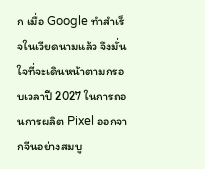ก เมื่อ Google ทำสำเร็จในเวียดนามแล้ว จึงมั่นใจที่จะเดินหน้าตามกรอบเวลาปี 2027 ในการถอนการผลิต Pixel ออกจากจีนอย่างสมบู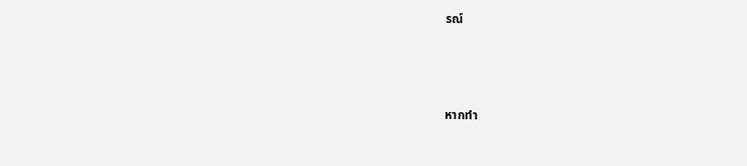รณ์



หากทำ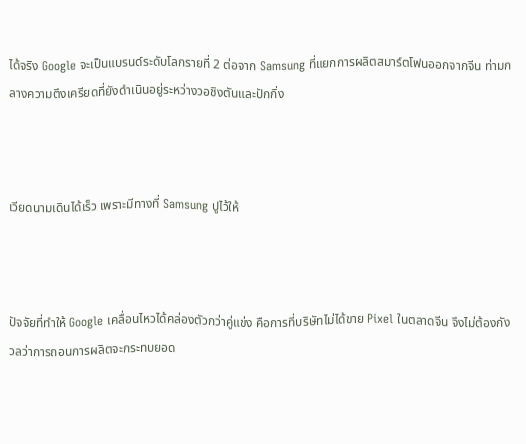ได้จริง Google จะเป็นแบรนด์ระดับโลกรายที่ 2 ต่อจาก Samsung ที่แยกการผลิตสมาร์ตโฟนออกจากจีน ท่ามกลางความตึงเครียดที่ยังดำเนินอยู่ระหว่างวอชิงตันและปักกิ่ง



เวียดนามเดินได้เร็ว เพราะมีทางที่ Samsung ปูไว้ให้



ปัจจัยที่ทำให้ Google เคลื่อนไหวได้คล่องตัวกว่าคู่แข่ง คือการที่บริษัทไม่ได้ขาย Pixel ในตลาดจีน จึงไม่ต้องกังวลว่าการถอนการผลิตจะกระทบยอด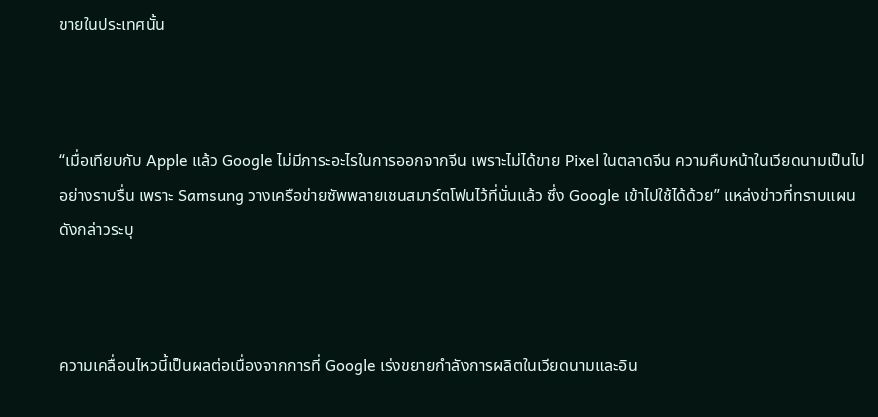ขายในประเทศนั้น



“เมื่อเทียบกับ Apple แล้ว Google ไม่มีภาระอะไรในการออกจากจีน เพราะไม่ได้ขาย Pixel ในตลาดจีน ความคืบหน้าในเวียดนามเป็นไปอย่างราบรื่น เพราะ Samsung วางเครือข่ายซัพพลายเชนสมาร์ตโฟนไว้ที่นั่นแล้ว ซึ่ง Google เข้าไปใช้ได้ด้วย” แหล่งข่าวที่ทราบแผนดังกล่าวระบุ



ความเคลื่อนไหวนี้เป็นผลต่อเนื่องจากการที่ Google เร่งขยายกำลังการผลิตในเวียดนามและอิน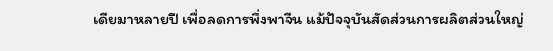เดียมาหลายปี เพื่อลดการพึ่งพาจีน แม้ปัจจุบันสัดส่วนการผลิตส่วนใหญ่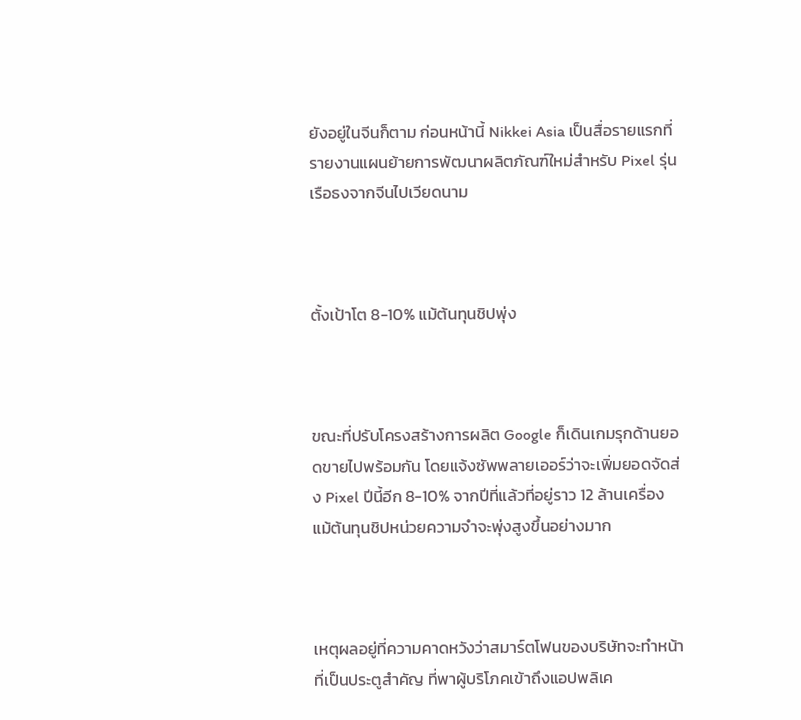ยังอยู่ในจีนก็ตาม ก่อนหน้านี้ Nikkei Asia เป็นสื่อรายแรกที่รายงานแผนย้ายการพัฒนาผลิตภัณฑ์ใหม่สำหรับ Pixel รุ่นเรือธงจากจีนไปเวียดนาม



ตั้งเป้าโต 8-10% แม้ต้นทุนชิปพุ่ง



ขณะที่ปรับโครงสร้างการผลิต Google ก็เดินเกมรุกด้านยอดขายไปพร้อมกัน โดยแจ้งซัพพลายเออร์ว่าจะเพิ่มยอดจัดส่ง Pixel ปีนี้อีก 8-10% จากปีที่แล้วที่อยู่ราว 12 ล้านเครื่อง แม้ต้นทุนชิปหน่วยความจำจะพุ่งสูงขึ้นอย่างมาก



เหตุผลอยู่ที่ความคาดหวังว่าสมาร์ตโฟนของบริษัทจะทำหน้าที่เป็นประตูสำคัญ ที่พาผู้บริโภคเข้าถึงแอปพลิเค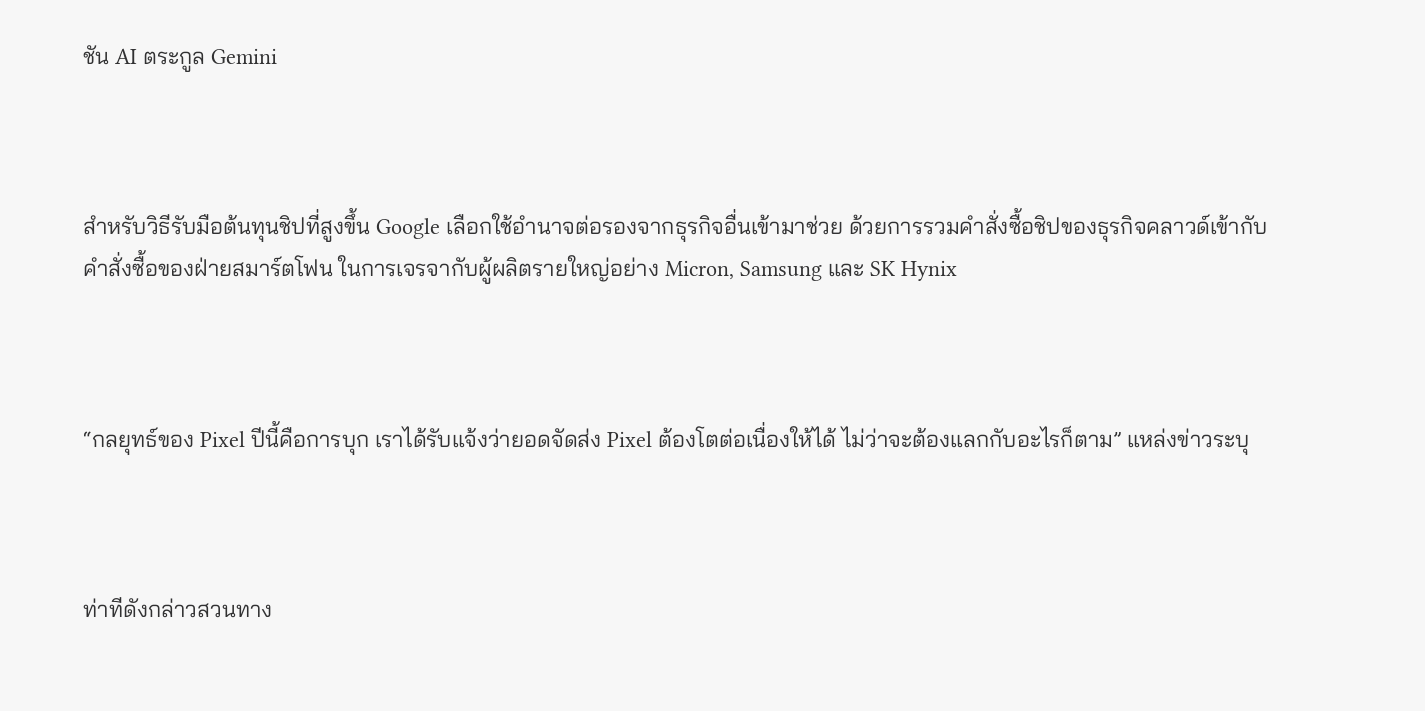ชัน AI ตระกูล Gemini



สำหรับวิธีรับมือต้นทุนชิปที่สูงขึ้น Google เลือกใช้อำนาจต่อรองจากธุรกิจอื่นเข้ามาช่วย ด้วยการรวมคำสั่งซื้อชิปของธุรกิจคลาวด์เข้ากับคำสั่งซื้อของฝ่ายสมาร์ตโฟน ในการเจรจากับผู้ผลิตรายใหญ่อย่าง Micron, Samsung และ SK Hynix



“กลยุทธ์ของ Pixel ปีนี้คือการบุก เราได้รับแจ้งว่ายอดจัดส่ง Pixel ต้องโตต่อเนื่องให้ได้ ไม่ว่าจะต้องแลกกับอะไรก็ตาม” แหล่งข่าวระบุ



ท่าทีดังกล่าวสวนทาง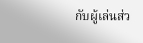กับผู้เล่นส่ว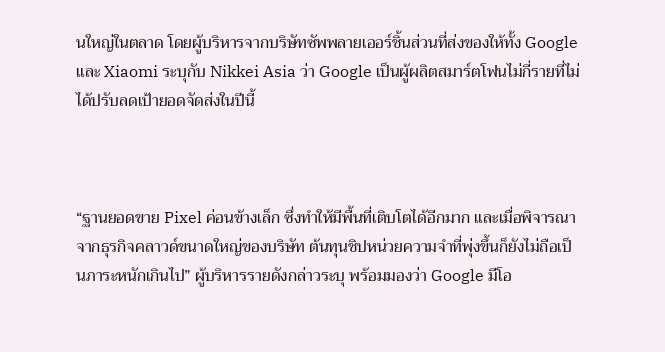นใหญ่ในตลาด โดยผู้บริหารจากบริษัทซัพพลายเออร์ชิ้นส่วนที่ส่งของให้ทั้ง Google และ Xiaomi ระบุกับ Nikkei Asia ว่า Google เป็นผู้ผลิตสมาร์ตโฟนไม่กี่รายที่ไม่ได้ปรับลดเป้ายอดจัดส่งในปีนี้



“ฐานยอดขาย Pixel ค่อนข้างเล็ก ซึ่งทำให้มีพื้นที่เติบโตได้อีกมาก และเมื่อพิจารณาจากธุรกิจคลาวด์ขนาดใหญ่ของบริษัท ต้นทุนชิปหน่วยความจำที่พุ่งขึ้นก็ยังไม่ถือเป็นภาระหนักเกินไป” ผู้บริหารรายดังกล่าวระบุ พร้อมมองว่า Google มีโอ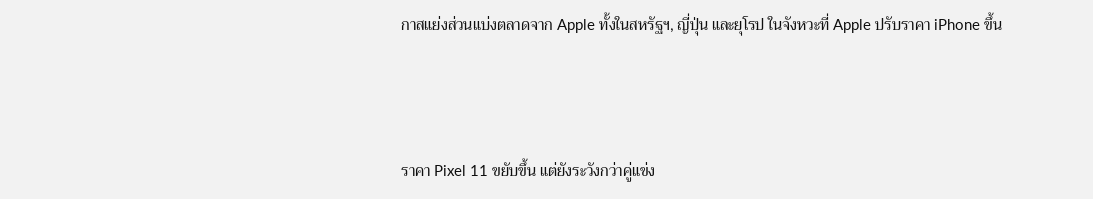กาสแย่งส่วนแบ่งตลาดจาก Apple ทั้งในสหรัฐฯ, ญี่ปุ่น และยุโรป ในจังหวะที่ Apple ปรับราคา iPhone ขึ้น



ราคา Pixel 11 ขยับขึ้น แต่ยังระวังกว่าคู่แข่ง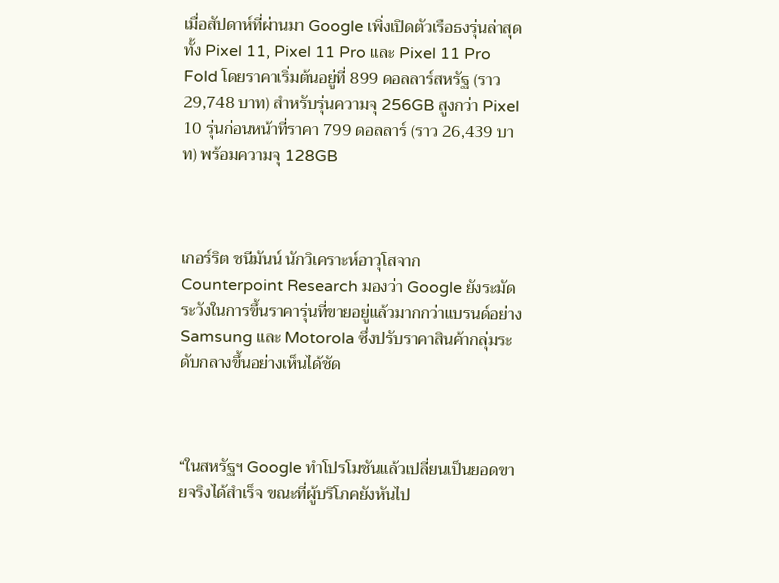เมื่อสัปดาห์ที่ผ่านมา Google เพิ่งเปิดตัวเรือธงรุ่นล่าสุด ทั้ง Pixel 11, Pixel 11 Pro และ Pixel 11 Pro Fold โดยราคาเริ่มต้นอยู่ที่ 899 ดอลลาร์สหรัฐ (ราว 29,748 บาท) สำหรับรุ่นความจุ 256GB สูงกว่า Pixel 10 รุ่นก่อนหน้าที่ราคา 799 ดอลลาร์ (ราว 26,439 บาท) พร้อมความจุ 128GB



เกอร์ริต ชนีมันน์ นักวิเคราะห์อาวุโสจาก Counterpoint Research มองว่า Google ยังระมัดระวังในการขึ้นราคารุ่นที่ขายอยู่แล้วมากกว่าแบรนด์อย่าง Samsung และ Motorola ซึ่งปรับราคาสินค้ากลุ่มระดับกลางขึ้นอย่างเห็นได้ชัด



“ในสหรัฐฯ Google ทำโปรโมชันแล้วเปลี่ยนเป็นยอดขายจริงได้สำเร็จ ขณะที่ผู้บริโภคยังหันไป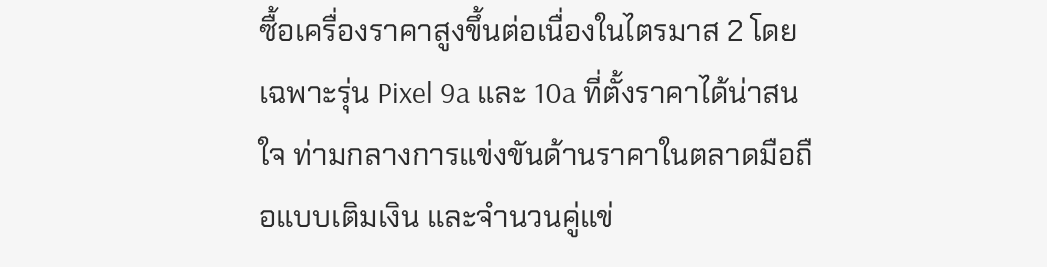ซื้อเครื่องราคาสูงขึ้นต่อเนื่องในไตรมาส 2 โดยเฉพาะรุ่น Pixel 9a และ 10a ที่ตั้งราคาได้น่าสนใจ ท่ามกลางการแข่งขันด้านราคาในตลาดมือถือแบบเติมเงิน และจำนวนคู่แข่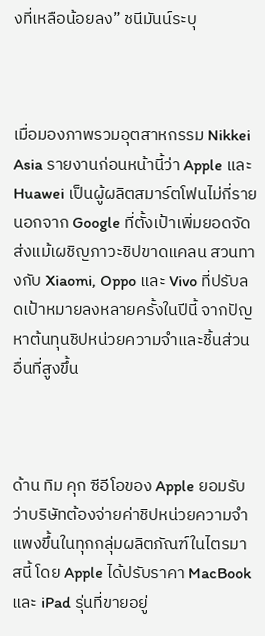งที่เหลือน้อยลง” ชนีมันน์ระบุ



เมื่อมองภาพรวมอุตสาหกรรม Nikkei Asia รายงานก่อนหน้านี้ว่า Apple และ Huawei เป็นผู้ผลิตสมาร์ตโฟนไม่กี่รายนอกจาก Google ที่ตั้งเป้าเพิ่มยอดจัดส่งแม้เผชิญภาวะชิปขาดแคลน สวนทางกับ Xiaomi, Oppo และ Vivo ที่ปรับลดเป้าหมายลงหลายครั้งในปีนี้ จากปัญหาต้นทุนชิปหน่วยความจำและชิ้นส่วนอื่นที่สูงขึ้น



ด้าน ทิม คุก ซีอีโอของ Apple ยอมรับว่าบริษัทต้องจ่ายค่าชิปหน่วยความจำแพงขึ้นในทุกกลุ่มผลิตภัณฑ์ในไตรมาสนี้ โดย Apple ได้ปรับราคา MacBook และ iPad รุ่นที่ขายอยู่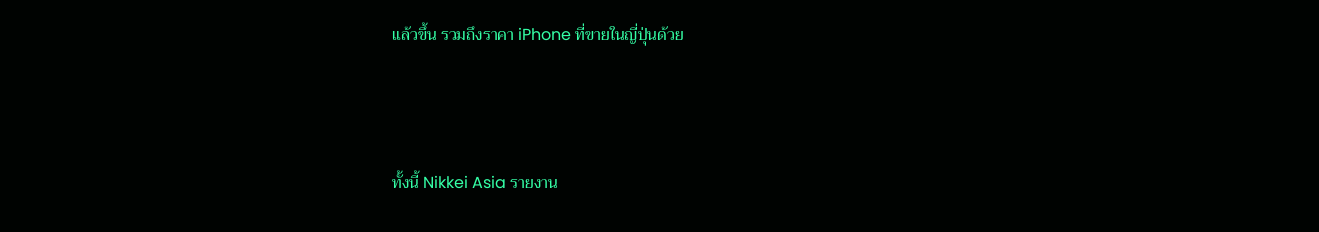แล้วขึ้น รวมถึงราคา iPhone ที่ขายในญี่ปุ่นด้วย



ทั้งนี้ Nikkei Asia รายงาน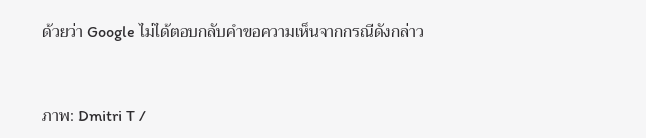ด้วยว่า Google ไม่ได้ตอบกลับคำขอความเห็นจากกรณีดังกล่าว



ภาพ: Dmitri T /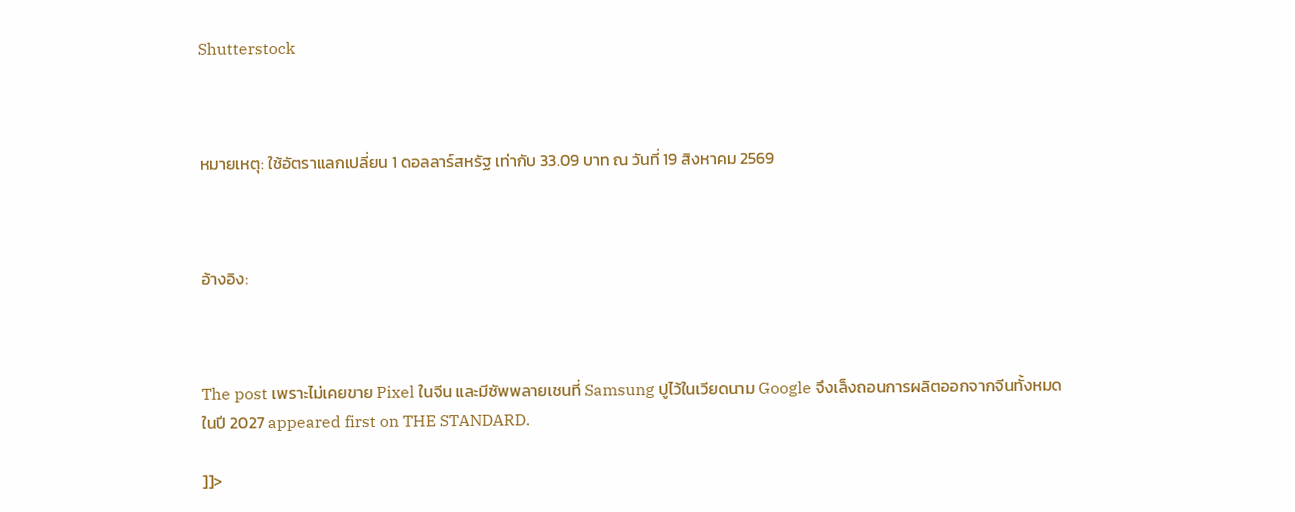Shutterstock



หมายเหตุ: ใช้อัตราแลกเปลี่ยน 1 ดอลลาร์สหรัฐ เท่ากับ 33.09 บาท ณ วันที่ 19 สิงหาคม 2569



อ้างอิง:



The post เพราะไม่เคยขาย Pixel ในจีน และมีซัพพลายเชนที่ Samsung ปูไว้ในเวียดนาม Google จึงเล็งถอนการผลิตออกจากจีนทั้งหมดในปี 2027 appeared first on THE STANDARD.

]]>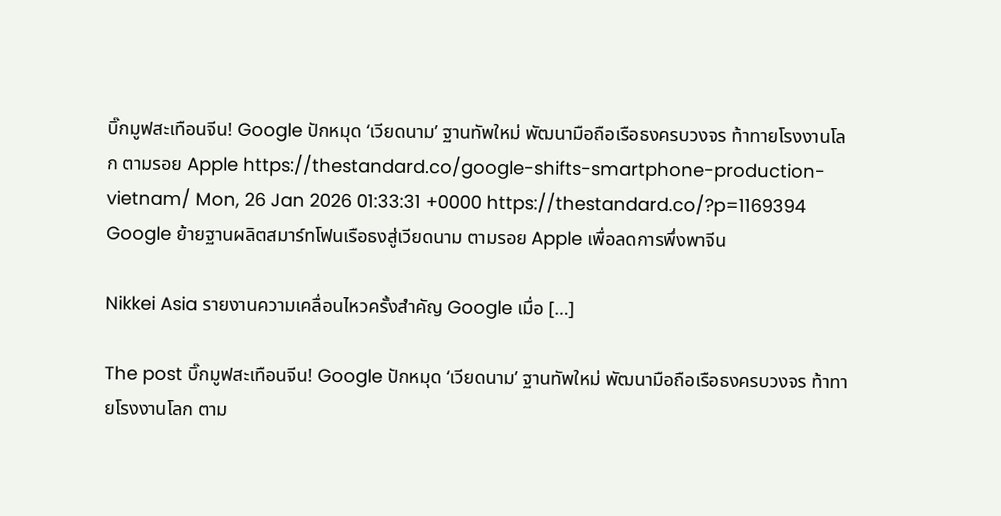บิ๊กมูฟสะเทือนจีน! Google ปักหมุด ‘เวียดนาม’ ฐานทัพใหม่ พัฒนามือถือเรือธงครบวงจร ท้าทายโรงงานโลก ตามรอย Apple https://thestandard.co/google-shifts-smartphone-production-vietnam/ Mon, 26 Jan 2026 01:33:31 +0000 https://thestandard.co/?p=1169394 Google ย้ายฐานผลิตสมาร์ทโฟนเรือธงสู่เวียดนาม ตามรอย Apple เพื่อลดการพึ่งพาจีน

Nikkei Asia รายงานความเคลื่อนไหวครั้งสำคัญ Google เมื่อ […]

The post บิ๊กมูฟสะเทือนจีน! Google ปักหมุด ‘เวียดนาม’ ฐานทัพใหม่ พัฒนามือถือเรือธงครบวงจร ท้าทายโรงงานโลก ตาม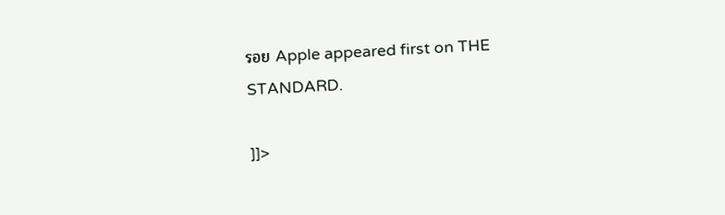รอย Apple appeared first on THE STANDARD.

]]>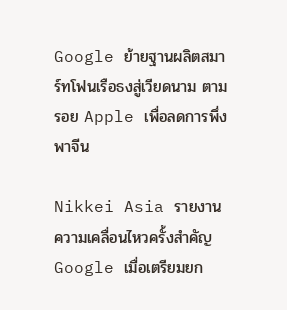Google ย้ายฐานผลิตสมาร์ทโฟนเรือธงสู่เวียดนาม ตามรอย Apple เพื่อลดการพึ่งพาจีน

Nikkei Asia รายงานความเคลื่อนไหวครั้งสำคัญ Google เมื่อเตรียมยก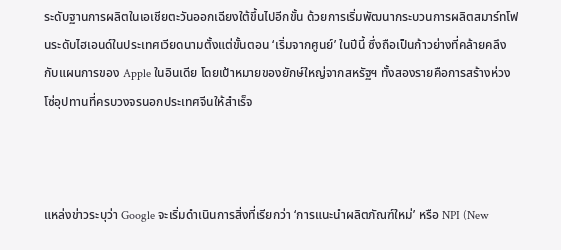ระดับฐานการผลิตในเอเชียตะวันออกเฉียงใต้ขึ้นไปอีกขั้น ด้วยการเริ่มพัฒนากระบวนการผลิตสมาร์ทโฟนระดับไฮเอนด์ในประเทศเวียดนามตั้งแต่ขั้นตอน ‘เริ่มจากศูนย์’ ในปีนี้ ซึ่งถือเป็นก้าวย่างที่คล้ายคลึงกับแผนการของ Apple ในอินเดีย โดยเป้าหมายของยักษ์ใหญ่จากสหรัฐฯ ทั้งสองรายคือการสร้างห่วงโซ่อุปทานที่ครบวงจรนอกประเทศจีนให้สำเร็จ



แหล่งข่าวระบุว่า Google จะเริ่มดำเนินการสิ่งที่เรียกว่า ‘การแนะนำผลิตภัณฑ์ใหม่’ หรือ NPI (New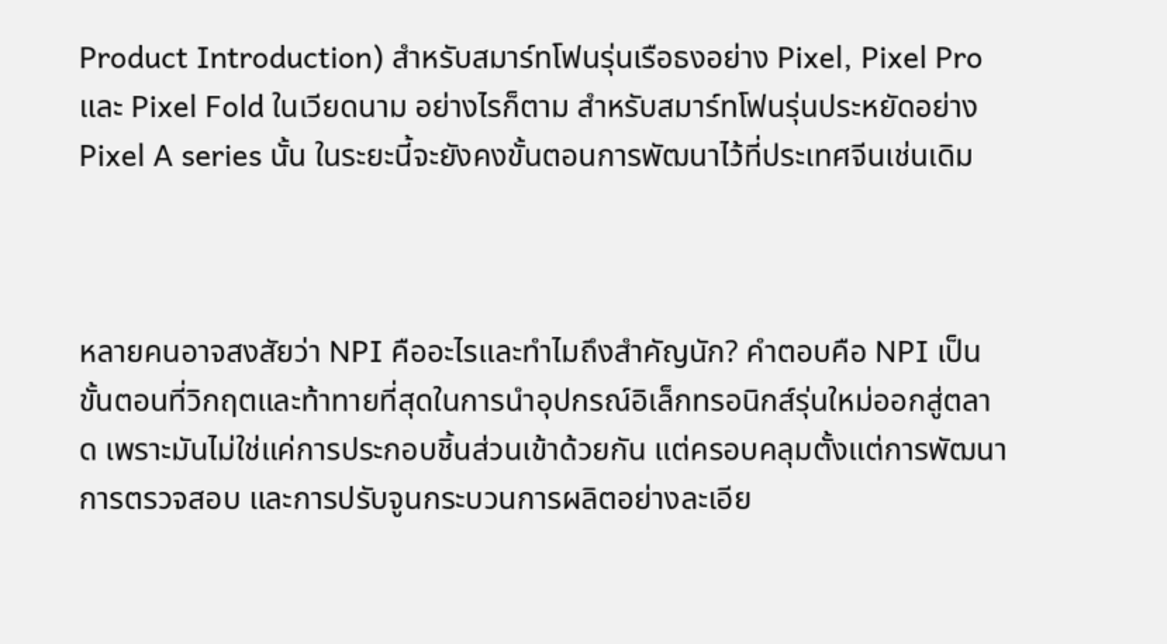Product Introduction) สำหรับสมาร์ทโฟนรุ่นเรือธงอย่าง Pixel, Pixel Pro และ Pixel Fold ในเวียดนาม อย่างไรก็ตาม สำหรับสมาร์ทโฟนรุ่นประหยัดอย่าง Pixel A series นั้น ในระยะนี้จะยังคงขั้นตอนการพัฒนาไว้ที่ประเทศจีนเช่นเดิม



หลายคนอาจสงสัยว่า NPI คืออะไรและทำไมถึงสำคัญนัก? คำตอบคือ NPI เป็นขั้นตอนที่วิกฤตและท้าทายที่สุดในการนำอุปกรณ์อิเล็กทรอนิกส์รุ่นใหม่ออกสู่ตลาด เพราะมันไม่ใช่แค่การประกอบชิ้นส่วนเข้าด้วยกัน แต่ครอบคลุมตั้งแต่การพัฒนา การตรวจสอบ และการปรับจูนกระบวนการผลิตอย่างละเอีย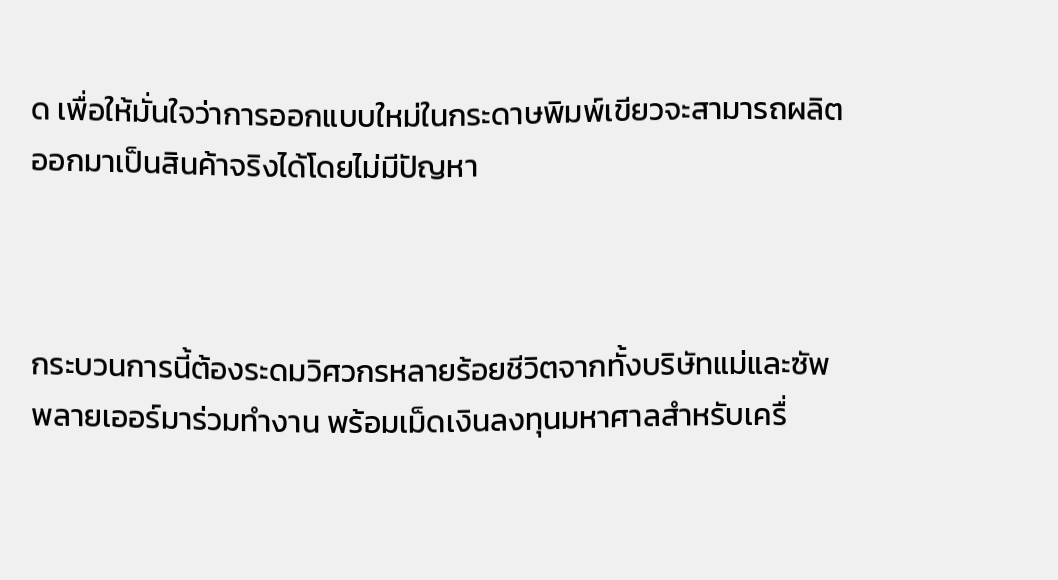ด เพื่อให้มั่นใจว่าการออกแบบใหม่ในกระดาษพิมพ์เขียวจะสามารถผลิตออกมาเป็นสินค้าจริงได้โดยไม่มีปัญหา



กระบวนการนี้ต้องระดมวิศวกรหลายร้อยชีวิตจากทั้งบริษัทแม่และซัพพลายเออร์มาร่วมทำงาน พร้อมเม็ดเงินลงทุนมหาศาลสำหรับเครื่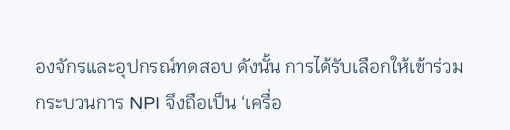องจักรและอุปกรณ์ทดสอบ ดังนั้น การได้รับเลือกให้เข้าร่วมกระบวนการ NPI จึงถือเป็น ‘เครื่อ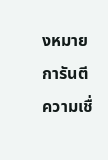งหมายการันตีความเชื่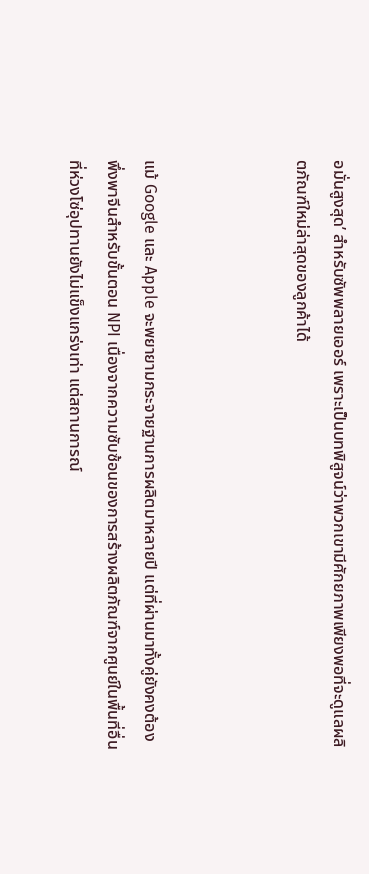อมั่นสูงสุด’ สำหรับซัพพลายเออร์ เพราะเป็นบทพิสูจน์ว่าพวกเขามีศักยภาพเพียงพอที่จะดูแลผลิตภัณฑ์ใหม่ล่าสุดของลูกค้าได้



แม้ Google และ Apple จะพยายามกระจายฐานการผลิตมาหลายปี แต่ที่ผ่านมาทั้งคู่ยังคงต้องพึ่งพาจีนสำหรับขั้นตอน NPI เนื่องจากความซับซ้อนของการสร้างผลิตภัณฑ์จากศูนย์ในพื้นที่อื่นที่ห่วงโซ่อุปทานยังไม่แข็งแกร่งเท่า แต่สถานการณ์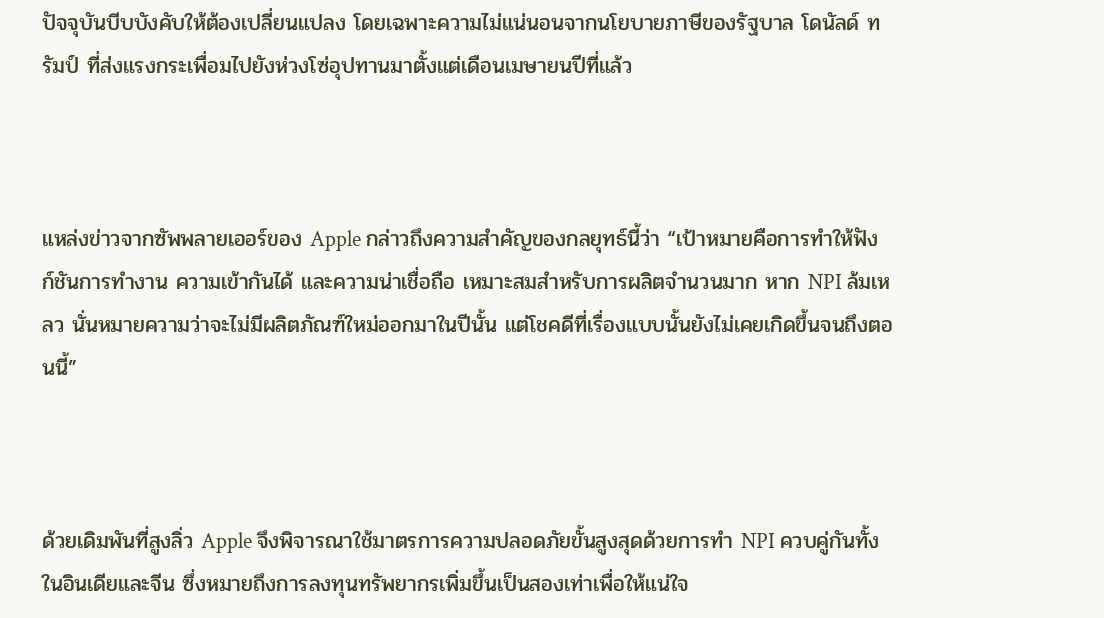ปัจจุบันบีบบังคับให้ต้องเปลี่ยนแปลง โดยเฉพาะความไม่แน่นอนจากนโยบายภาษีของรัฐบาล โดนัลด์ ทรัมป์ ที่ส่งแรงกระเพื่อมไปยังห่วงโซ่อุปทานมาตั้งแต่เดือนเมษายนปีที่แล้ว



แหล่งข่าวจากซัพพลายเออร์ของ Apple กล่าวถึงความสำคัญของกลยุทธ์นี้ว่า “เป้าหมายคือการทำให้ฟังก์ชันการทำงาน ความเข้ากันได้ และความน่าเชื่อถือ เหมาะสมสำหรับการผลิตจำนวนมาก หาก NPI ล้มเหลว นั่นหมายความว่าจะไม่มีผลิตภัณฑ์ใหม่ออกมาในปีนั้น แต่โชคดีที่เรื่องแบบนั้นยังไม่เคยเกิดขึ้นจนถึงตอนนี้”



ด้วยเดิมพันที่สูงลิ่ว Apple จึงพิจารณาใช้มาตรการความปลอดภัยขั้นสูงสุดด้วยการทำ NPI ควบคู่กันทั้งในอินเดียและจีน ซึ่งหมายถึงการลงทุนทรัพยากรเพิ่มขึ้นเป็นสองเท่าเพื่อให้แน่ใจ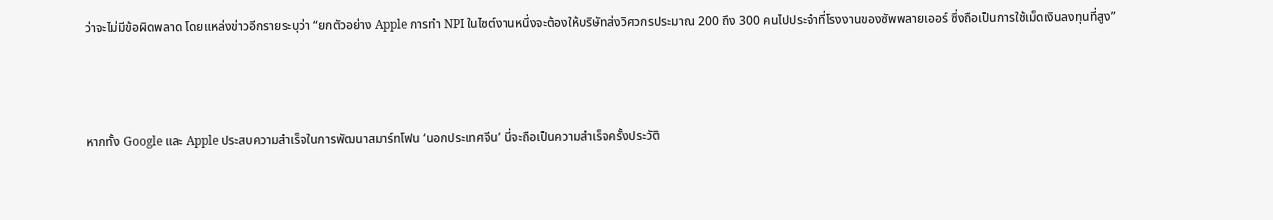ว่าจะไม่มีข้อผิดพลาด โดยแหล่งข่าวอีกรายระบุว่า “ยกตัวอย่าง Apple การทำ NPI ในไซต์งานหนึ่งจะต้องให้บริษัทส่งวิศวกรประมาณ 200 ถึง 300 คนไปประจำที่โรงงานของซัพพลายเออร์ ซึ่งถือเป็นการใช้เม็ดเงินลงทุนที่สูง”



หากทั้ง Google และ Apple ประสบความสำเร็จในการพัฒนาสมาร์ทโฟน ‘นอกประเทศจีน’ นี่จะถือเป็นความสำเร็จครั้งประวัติ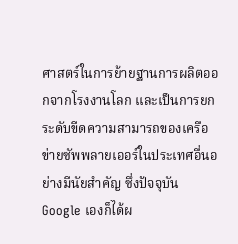ศาสตร์ในการย้ายฐานการผลิตออกจากโรงงานโลก และเป็นการยกระดับขีดความสามารถของเครือข่ายซัพพลายเออร์ในประเทศอื่นอย่างมีนัยสำคัญ ซึ่งปัจจุบัน Google เองก็ได้ผ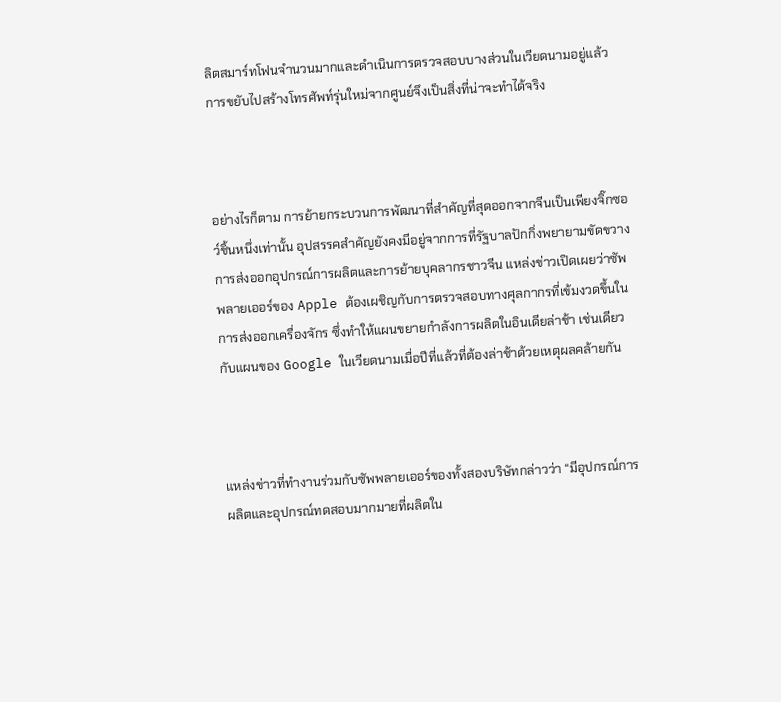ลิตสมาร์ทโฟนจำนวนมากและดำเนินการตรวจสอบบางส่วนในเวียดนามอยู่แล้ว การขยับไปสร้างโทรศัพท์รุ่นใหม่จากศูนย์จึงเป็นสิ่งที่น่าจะทำได้จริง



อย่างไรก็ตาม การย้ายกระบวนการพัฒนาที่สำคัญที่สุดออกจากจีนเป็นเพียงจิ๊กซอว์ชิ้นหนึ่งเท่านั้น อุปสรรคสำคัญยังคงมีอยู่จากการที่รัฐบาลปักกิ่งพยายามขัดขวางการส่งออกอุปกรณ์การผลิตและการย้ายบุคลากรชาวจีน แหล่งข่าวเปิดเผยว่าซัพพลายเออร์ของ Apple ต้องเผชิญกับการตรวจสอบทางศุลกากรที่เข้มงวดขึ้นในการส่งออกเครื่องจักร ซึ่งทำให้แผนขยายกำลังการผลิตในอินเดียล่าช้า เช่นเดียวกับแผนของ Google ในเวียดนามเมื่อปีที่แล้วที่ต้องล่าช้าด้วยเหตุผลคล้ายกัน



แหล่งข่าวที่ทำงานร่วมกับซัพพลายเออร์ของทั้งสองบริษัทกล่าวว่า “มีอุปกรณ์การผลิตและอุปกรณ์ทดสอบมากมายที่ผลิตใน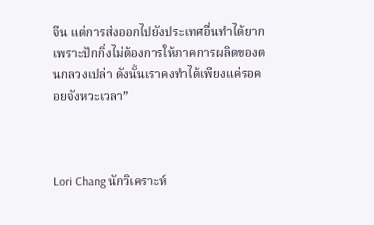จีน แต่การส่งออกไปยังประเทศอื่นทำได้ยาก เพราะปักกิ่งไม่ต้องการให้ภาคการผลิตของตนกลวงเปล่า ดังนั้นเราคงทำได้เพียงแค่รอคอยจังหวะเวลา”



Lori Chang นักวิเคราะห์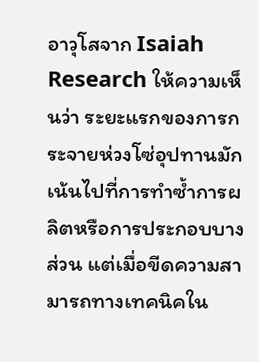อาวุโสจาก Isaiah Research ให้ความเห็นว่า ระยะแรกของการกระจายห่วงโซ่อุปทานมักเน้นไปที่การทำซ้ำการผลิตหรือการประกอบบางส่วน แต่เมื่อขีดความสามารถทางเทคนิคใน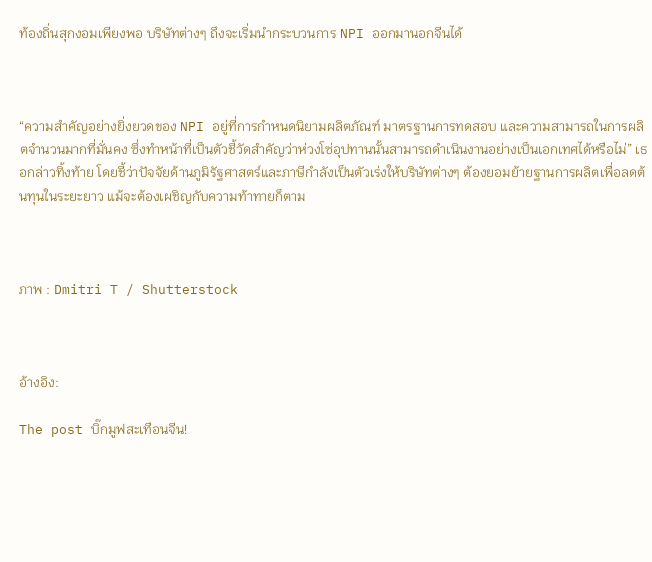ท้องถิ่นสุกงอมเพียงพอ บริษัทต่างๆ ถึงจะเริ่มนำกระบวนการ NPI ออกมานอกจีนได้



“ความสำคัญอย่างยิ่งยวดของ NPI อยู่ที่การกำหนดนิยามผลิตภัณฑ์ มาตรฐานการทดสอบ และความสามารถในการผลิตจำนวนมากที่มั่นคง ซึ่งทำหน้าที่เป็นตัวชี้วัดสำคัญว่าห่วงโซ่อุปทานนั้นสามารถดำเนินงานอย่างเป็นเอกเทศได้หรือไม่” เธอกล่าวทิ้งท้าย โดยชี้ว่าปัจจัยด้านภูมิรัฐศาสตร์และภาษีกำลังเป็นตัวเร่งให้บริษัทต่างๆ ต้องยอมย้ายฐานการผลิตเพื่อลดต้นทุนในระยะยาว แม้จะต้องเผชิญกับความท้าทายก็ตาม



ภาพ : Dmitri T / Shutterstock



อ้างอิง:

The post บิ๊กมูฟสะเทือนจีน!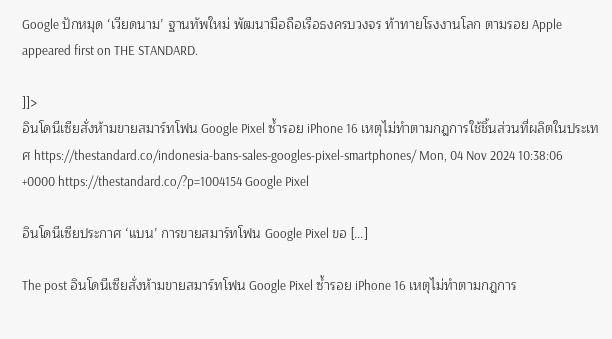Google ปักหมุด ‘เวียดนาม’ ฐานทัพใหม่ พัฒนามือถือเรือธงครบวงจร ท้าทายโรงงานโลก ตามรอย Apple appeared first on THE STANDARD.

]]>
อินโดนีเซียสั่งห้ามขายสมาร์ทโฟน Google Pixel ซ้ำรอย iPhone 16 เหตุไม่ทำตามกฎการใช้ชิ้นส่วนที่ผลิตในประเทศ https://thestandard.co/indonesia-bans-sales-googles-pixel-smartphones/ Mon, 04 Nov 2024 10:38:06 +0000 https://thestandard.co/?p=1004154 Google Pixel

อินโดนีเซียประกาศ ‘แบน’ การขายสมาร์ทโฟน Google Pixel ขอ […]

The post อินโดนีเซียสั่งห้ามขายสมาร์ทโฟน Google Pixel ซ้ำรอย iPhone 16 เหตุไม่ทำตามกฎการ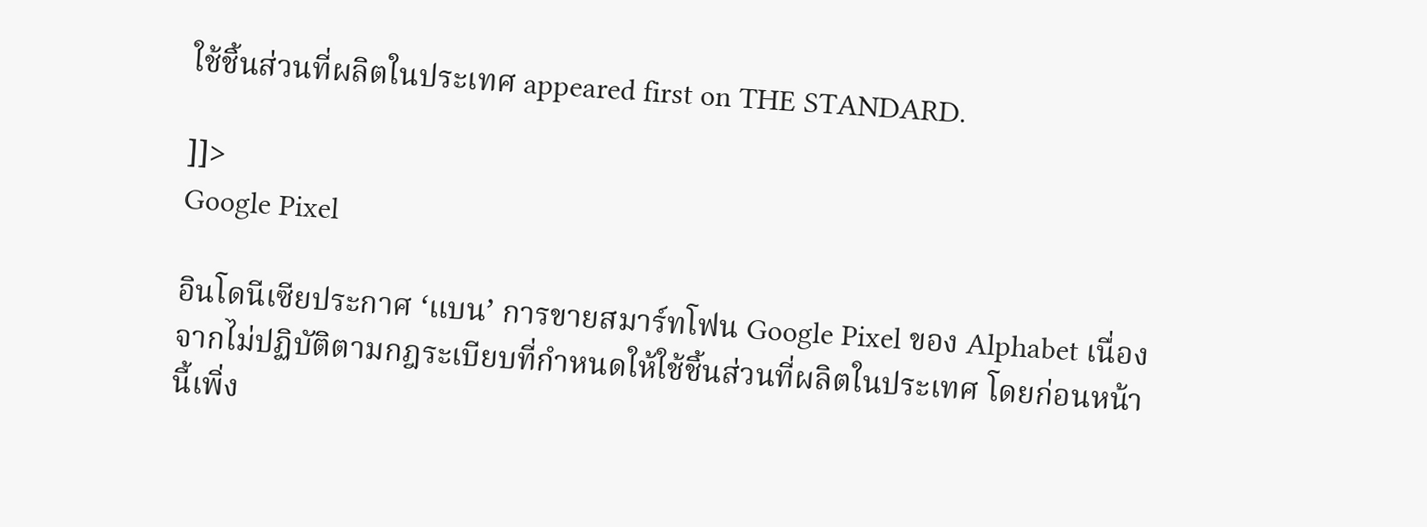ใช้ชิ้นส่วนที่ผลิตในประเทศ appeared first on THE STANDARD.

]]>
Google Pixel

อินโดนีเซียประกาศ ‘แบน’ การขายสมาร์ทโฟน Google Pixel ของ Alphabet เนื่องจากไม่ปฏิบัติตามกฎระเบียบที่กำหนดให้ใช้ชิ้นส่วนที่ผลิตในประเทศ โดยก่อนหน้านี้เพิ่ง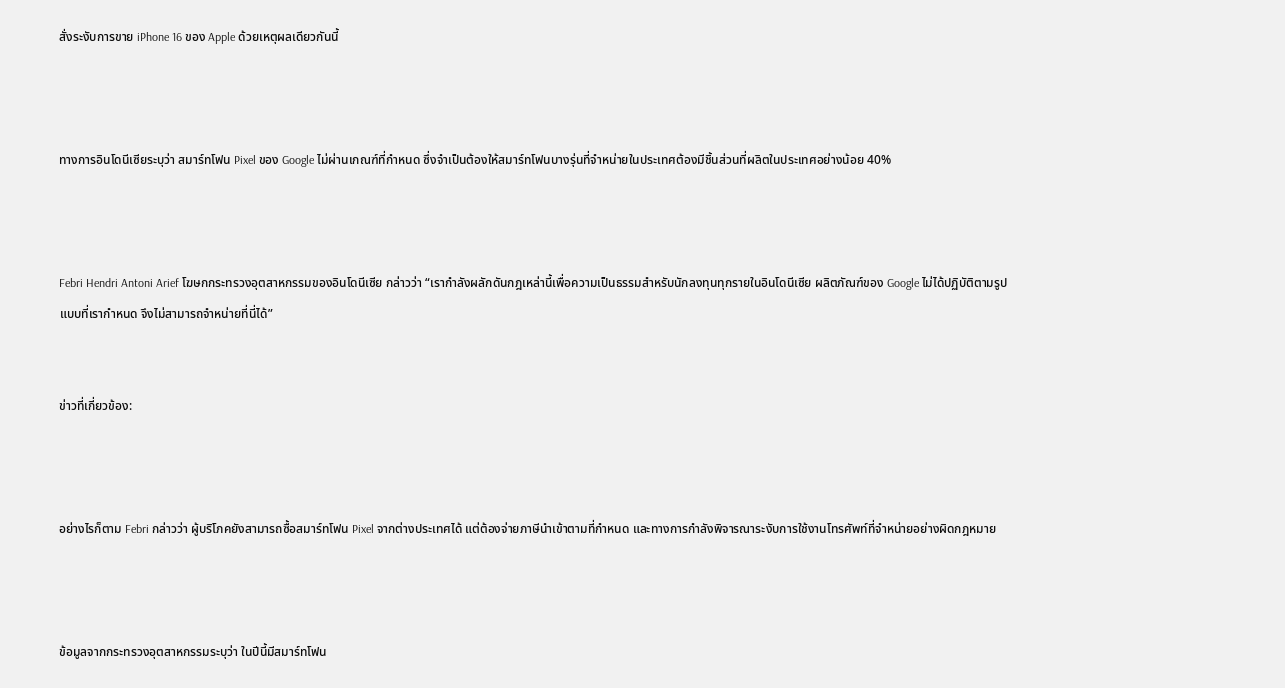สั่งระงับการขาย iPhone 16 ของ Apple ด้วยเหตุผลเดียวกันนี้



ทางการอินโดนีเซียระบุว่า สมาร์ทโฟน Pixel ของ Google ไม่ผ่านเกณฑ์ที่กำหนด ซึ่งจำเป็นต้องให้สมาร์ทโฟนบางรุ่นที่จำหน่ายในประเทศต้องมีชิ้นส่วนที่ผลิตในประเทศอย่างน้อย 40%



Febri Hendri Antoni Arief โฆษกกระทรวงอุตสาหกรรมของอินโดนีเซีย กล่าวว่า “เรากำลังผลักดันกฎเหล่านี้เพื่อความเป็นธรรมสำหรับนักลงทุนทุกรายในอินโดนีเซีย ผลิตภัณฑ์ของ Google ไม่ได้ปฏิบัติตามรูปแบบที่เรากำหนด จึงไม่สามารถจำหน่ายที่นี่ได้”


ข่าวที่เกี่ยวข้อง:



อย่างไรก็ตาม Febri กล่าวว่า ผู้บริโภคยังสามารถซื้อสมาร์ทโฟน Pixel จากต่างประเทศได้ แต่ต้องจ่ายภาษีนำเข้าตามที่กำหนด และทางการกำลังพิจารณาระงับการใช้งานโทรศัพท์ที่จำหน่ายอย่างผิดกฎหมาย



ข้อมูลจากกระทรวงอุตสาหกรรมระบุว่า ในปีนี้มีสมาร์ทโฟน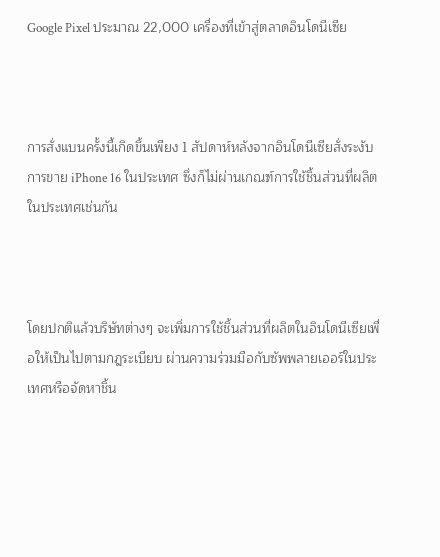Google Pixel ประมาณ 22,000 เครื่องที่เข้าสู่ตลาดอินโดนีเซีย



การสั่งแบนครั้งนี้เกิดขึ้นเพียง 1 สัปดาห์หลังจากอินโดนีเซียสั่งระงับการขาย iPhone 16 ในประเทศ ซึ่งก็ไม่ผ่านเกณฑ์การใช้ชิ้นส่วนที่ผลิตในประเทศเช่นกัน



โดยปกติแล้วบริษัทต่างๆ จะเพิ่มการใช้ชิ้นส่วนที่ผลิตในอินโดนีเซียเพื่อให้เป็นไปตามกฎระเบียบ ผ่านความร่วมมือกับซัพพลายเออร์ในประเทศหรือจัดหาชิ้น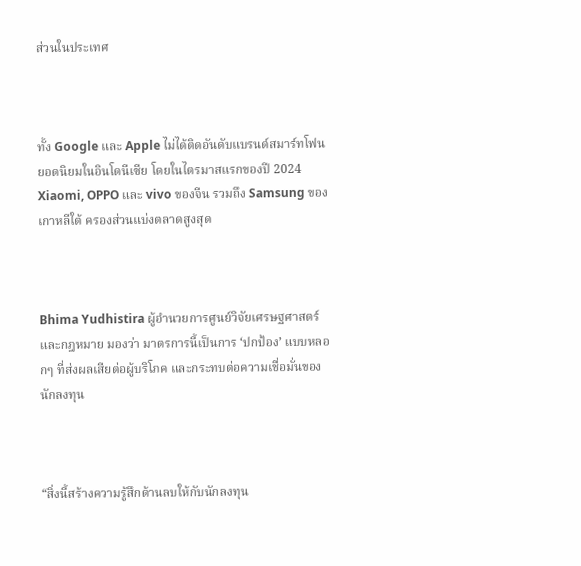ส่วนในประเทศ



ทั้ง Google และ Apple ไม่ได้ติดอันดับแบรนด์สมาร์ทโฟนยอดนิยมในอินโดนีเซีย โดยในไตรมาสแรกของปี 2024 Xiaomi, OPPO และ vivo ของจีน รวมถึง Samsung ของเกาหลีใต้ ครองส่วนแบ่งตลาดสูงสุด



Bhima Yudhistira ผู้อำนวยการศูนย์วิจัยเศรษฐศาสตร์และกฎหมาย มองว่า มาตรการนี้เป็นการ ‘ปกป้อง’ แบบหลอกๆ ที่ส่งผลเสียต่อผู้บริโภค และกระทบต่อความเชื่อมั่นของนักลงทุน



“สิ่งนี้สร้างความรู้สึกด้านลบให้กับนักลงทุน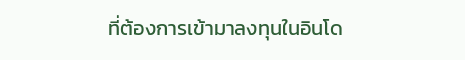ที่ต้องการเข้ามาลงทุนในอินโด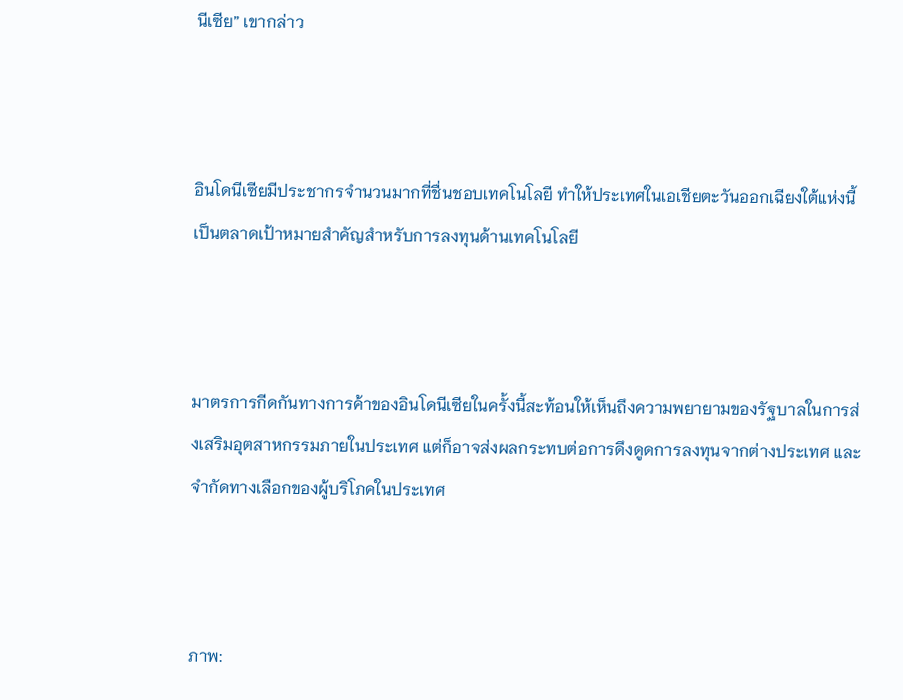นีเซีย” เขากล่าว



อินโดนีเซียมีประชากรจำนวนมากที่ชื่นชอบเทคโนโลยี ทำให้ประเทศในเอเชียตะวันออกเฉียงใต้แห่งนี้เป็นตลาดเป้าหมายสำคัญสำหรับการลงทุนด้านเทคโนโลยี



มาตรการกีดกันทางการค้าของอินโดนีเซียในครั้งนี้สะท้อนให้เห็นถึงความพยายามของรัฐบาลในการส่งเสริมอุตสาหกรรมภายในประเทศ แต่ก็อาจส่งผลกระทบต่อการดึงดูดการลงทุนจากต่างประเทศ และจำกัดทางเลือกของผู้บริโภคในประเทศ



ภาพ: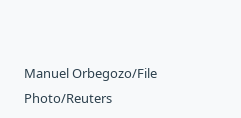Manuel Orbegozo/File Photo/Reuters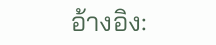อ้างอิง: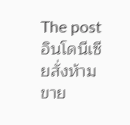The post อินโดนีเซียสั่งห้ามขาย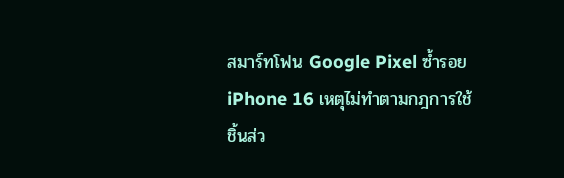สมาร์ทโฟน Google Pixel ซ้ำรอย iPhone 16 เหตุไม่ทำตามกฎการใช้ชิ้นส่ว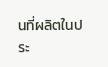นที่ผลิตในประ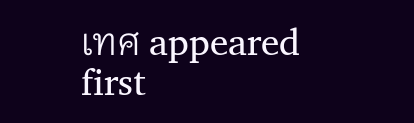เทศ appeared first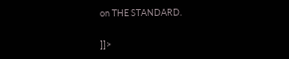on THE STANDARD.

]]>